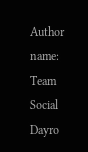Author name: Team Social Dayro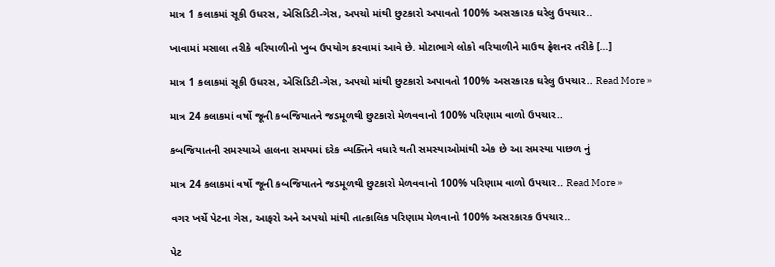માત્ર 1 કલાકમાં સૂકી ઉધરસ, એસિડિટી-ગેસ, અપચો માંથી છુટકારો અપાવતો 100% અસરકારક ઘરેલુ ઉપચાર..

ખાવામાં મસાલા તરીકે વરિયાળીનો ખુબ ઉપયોગ કરવામાં આવે છે. મોટાભાગે લોકો વરિયાળીને માઉથ ફ્રેશનર તરીકે […]

માત્ર 1 કલાકમાં સૂકી ઉધરસ, એસિડિટી-ગેસ, અપચો માંથી છુટકારો અપાવતો 100% અસરકારક ઘરેલુ ઉપચાર.. Read More »

માત્ર 24 કલાકમાં વર્ષો જૂની કબજિયાતને જડમૂળથી છુટકારો મેળવવાનો 100% પરિણામ વાળો ઉપચાર..

કબજિયાતની સમસ્યાએ હાલના સમયમાં દરેક વ્યક્તિને વધારે થતી સમસ્યાઓમાંથી એક છે આ સમસ્યા પાછળ નું

માત્ર 24 કલાકમાં વર્ષો જૂની કબજિયાતને જડમૂળથી છુટકારો મેળવવાનો 100% પરિણામ વાળો ઉપચાર.. Read More »

વગર ખર્ચે પેટના ગેસ, આફરો અને અપચો માંથી તાત્કાલિક પરિણામ મેળવાનો 100% અસરકારક ઉપચાર..

પેટ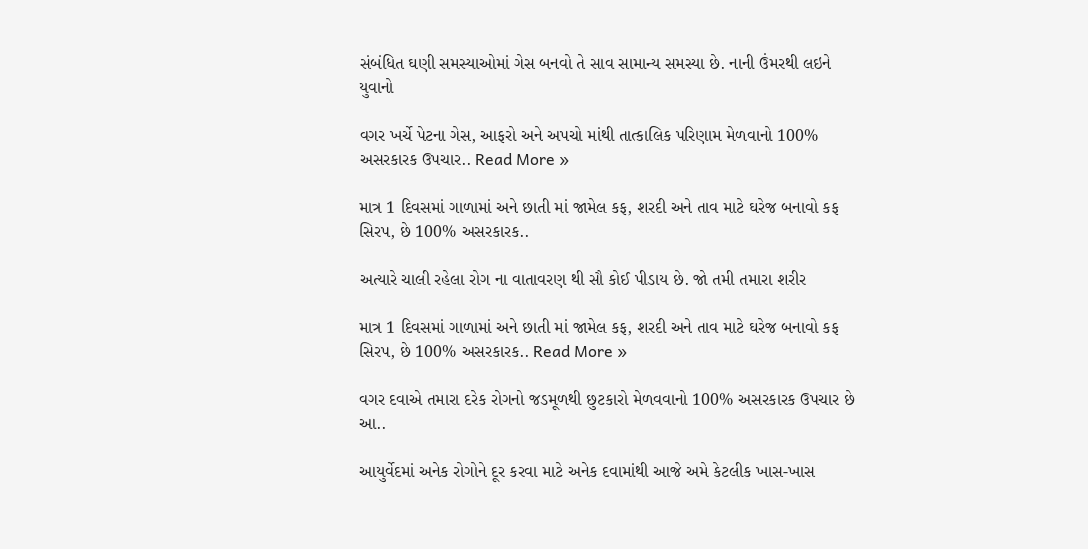સંબંધિત ઘણી સમસ્યાઓમાં ગેસ બનવો તે સાવ સામાન્ય સમસ્યા છે. નાની ઉંમરથી લઇને યુવાનો

વગર ખર્ચે પેટના ગેસ, આફરો અને અપચો માંથી તાત્કાલિક પરિણામ મેળવાનો 100% અસરકારક ઉપચાર.. Read More »

માત્ર 1 દિવસમાં ગાળામાં અને છાતી માં જામેલ કફ, શરદી અને તાવ માટે ઘરેજ બનાવો કફ સિરપ, છે 100% અસરકારક..

અત્યારે ચાલી રહેલા રોગ ના વાતાવરણ થી સૌ કોઈ પીડાય છે. જો તમી તમારા શરીર

માત્ર 1 દિવસમાં ગાળામાં અને છાતી માં જામેલ કફ, શરદી અને તાવ માટે ઘરેજ બનાવો કફ સિરપ, છે 100% અસરકારક.. Read More »

વગર દવાએ તમારા દરેક રોગનો જડમૂળથી છુટકારો મેળવવાનો 100% અસરકારક ઉપચાર છે આ..

આયુર્વેદમાં અનેક રોગોને દૂર કરવા માટે અનેક દવામાંથી આજે અમે કેટલીક ખાસ-ખાસ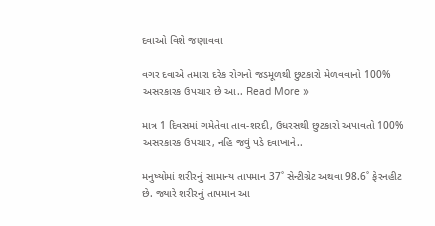દવાઓ વિશે જણાવવા

વગર દવાએ તમારા દરેક રોગનો જડમૂળથી છુટકારો મેળવવાનો 100% અસરકારક ઉપચાર છે આ.. Read More »

માત્ર 1 દિવસમાં ગમેતેવા તાવ-શરદી, ઉધરસથી છુટકારો અપાવતો 100% અસરકારક ઉપચાર, નહિ જવું પડે દવાખાને..

મનુષ્યોમાં શરીરનું સામાન્ય તાપમાન 37˚ સેન્ટીગ્રેટ અથવા 98.6˚ ફેરનહીટ છે. જ્યારે શરીરનું તાપમાન આ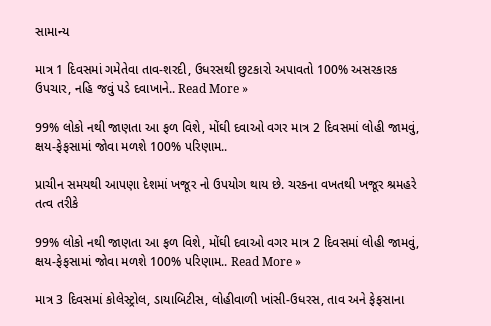સામાન્ય

માત્ર 1 દિવસમાં ગમેતેવા તાવ-શરદી, ઉધરસથી છુટકારો અપાવતો 100% અસરકારક ઉપચાર, નહિ જવું પડે દવાખાને.. Read More »

99% લોકો નથી જાણતા આ ફળ વિશે, મોંઘી દવાઓ વગર માત્ર 2 દિવસમાં લોહી જામવું, ક્ષય-ફેફસામાં જોવા મળશે 100% પરિણામ..

પ્રાચીન સમયથી આપણા દેશમાં ખજૂર નો ઉપયોગ થાય છે. ચરકના વખતથી ખજૂર શ્રમહરે તત્વ તરીકે

99% લોકો નથી જાણતા આ ફળ વિશે, મોંઘી દવાઓ વગર માત્ર 2 દિવસમાં લોહી જામવું, ક્ષય-ફેફસામાં જોવા મળશે 100% પરિણામ.. Read More »

માત્ર 3 દિવસમાં કોલેસ્ટ્રોલ, ડાયાબિટીસ, લોહીવાળી ખાંસી-ઉધરસ, તાવ અને ફેફસાના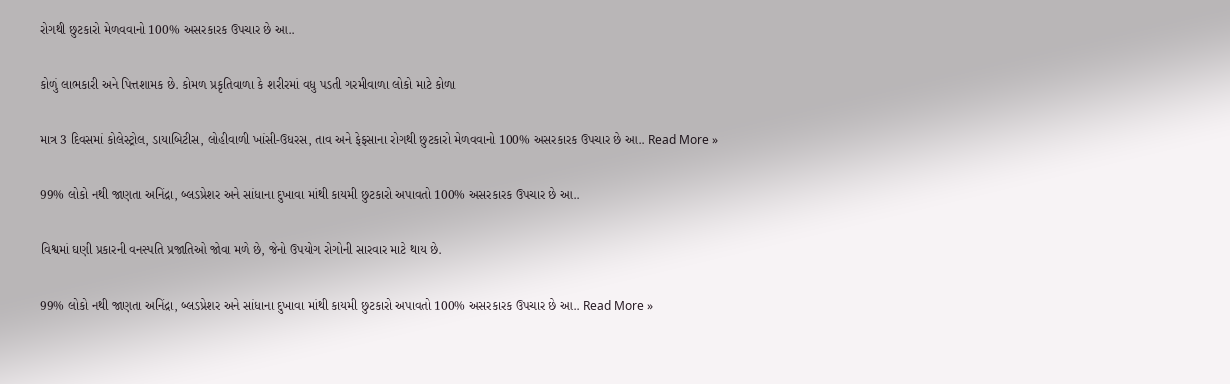રોગથી છુટકારો મેળવવાનો 100% અસરકારક ઉપચાર છે આ..

કોળું લાભકારી અને પિત્તશામક છે. કોમળ પ્રકૃતિવાળા કે શરીરમાં વધુ પડતી ગરમીવાળા લોકો માટે કોળા

માત્ર 3 દિવસમાં કોલેસ્ટ્રોલ, ડાયાબિટીસ, લોહીવાળી ખાંસી-ઉધરસ, તાવ અને ફેફસાના રોગથી છુટકારો મેળવવાનો 100% અસરકારક ઉપચાર છે આ.. Read More »

99% લોકો નથી જાણતા અનિંદ્રા, બ્લડપ્રેશર અને સાંધાના દુખાવા માંથી કાયમી છુટકારો અપાવતો 100% અસરકારક ઉપચાર છે આ..

વિશ્વમાં ઘણી પ્રકારની વનસ્પતિ પ્રજાતિઓ જોવા મળે છે, જેનો ઉપયોગ રોગોની સારવાર માટે થાય છે.

99% લોકો નથી જાણતા અનિંદ્રા, બ્લડપ્રેશર અને સાંધાના દુખાવા માંથી કાયમી છુટકારો અપાવતો 100% અસરકારક ઉપચાર છે આ.. Read More »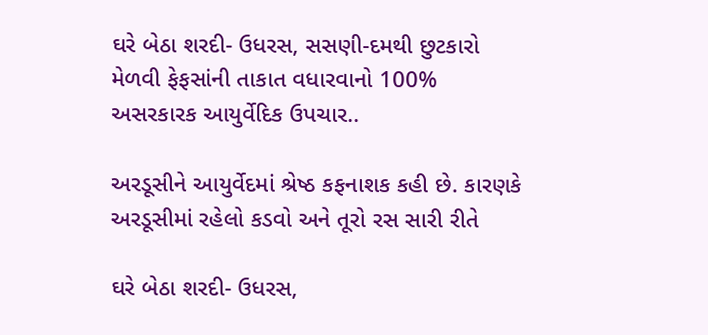ઘરે બેઠા શરદી- ઉધરસ, સસણી-દમથી છુટકારો મેળવી ફેફસાંની તાકાત વધારવાનો 100% અસરકારક આયુર્વેદિક ઉપચાર..

અરડૂસીને આયુર્વેદમાં શ્રેષ્ઠ કફનાશક કહી છે. કારણકે અરડૂસીમાં રહેલો કડવો અને તૂરો રસ સારી રીતે

ઘરે બેઠા શરદી- ઉધરસ,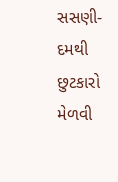સસણી-દમથી છુટકારો મેળવી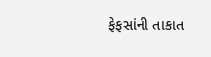ફેફસાંની તાકાત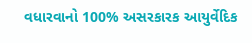વધારવાનો 100% અસરકારક આયુર્વેદિક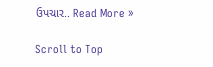ઉપચાર.. Read More »

Scroll to Top